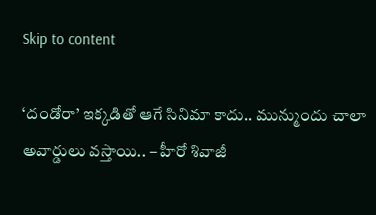Skip to content

‘దండోరా’ ఇక్కడితో ఆగే సినిమా కాదు.. మున్ముందు చాలా అవార్డులు వస్తాయి.. – హీరో శివాజీ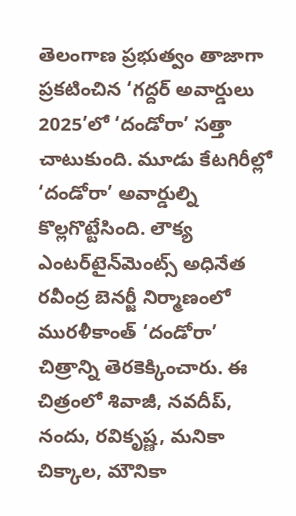తెలంగాణ ప్రభుత్వం తాజాగా ప్రకటించిన ‘గద్దర్ అవార్డులు 2025’లో ‘దండోరా’ సత్తా చాటుకుంది. మూడు కేటగిరీల్లో ‘దండోరా’ అవార్డుల్ని కొల్లగొట్టేసింది. లౌక్య ఎంట‌ర్‌టైన్‌మెంట్స్ అధినేత ర‌వీంద్ర బెన‌ర్జీ నిర్మాణంలో మురళీకాంత్ ‘దండోరా’ చిత్రాన్ని తెరకెక్కించారు. ఈ చిత్రంలో శివాజీ, న‌వ‌దీప్‌, నందు, ర‌వికృష్ణ‌, మ‌నికా చిక్కాల‌, మౌనికా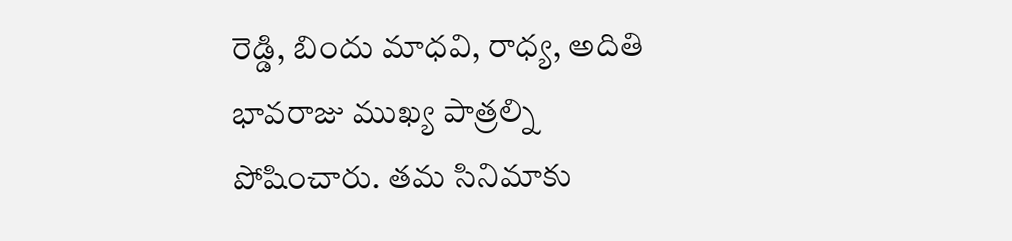రెడ్డి, బిందు మాధ‌వి, రాధ్య‌, అదితి భావ‌రాజు ముఖ్య పాత్రల్ని పోషించారు. తమ సినిమాకు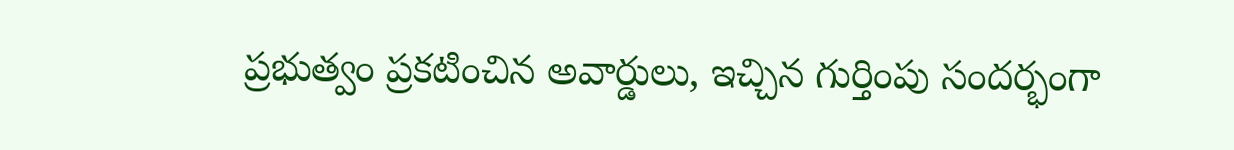ప్రభుత్వం ప్రకటించిన అవార్డులు, ఇచ్చిన గుర్తింపు సందర్భంగా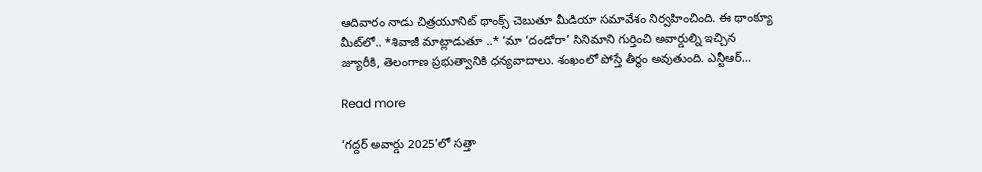ఆదివారం నాడు చిత్రయూనిట్ థాంక్స్ చెబుతూ మీడియా సమావేశం నిర్వహించింది. ఈ థాంక్యూ మీట్‌లో.. *శివాజీ మాట్లాడుతూ ..* ‘మా ‘దండోరా’ సినిమాని గుర్తించి అవార్డుల్ని ఇచ్చిన జ్యూరీకి, తెలంగాణ ప్రభుత్వానికి ధన్యవాదాలు. శంఖంలో పోస్తే తీర్థం అవుతుంది. ఎన్టీఆర్…

Read more

‘గద్దర్ అవార్డు 2025’లో సత్తా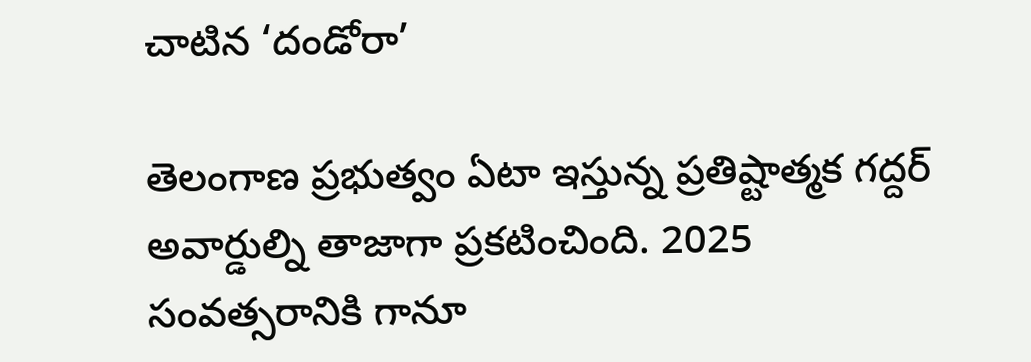చాటిన ‘దండోరా’

తెలంగాణ ప్రభుత్వం ఏటా ఇస్తున్న ప్రతిష్టాత్మక గద్దర్ అవార్డుల్ని తాజాగా ప్రకటించింది. 2025 సంవత్సరానికి గానూ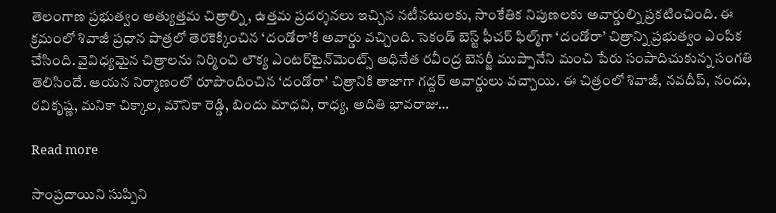తెలంగాణ ప్రభుత్వం అత్యుత్తమ చిత్రాల్ని, ఉత్తమ ప్రదర్శనలు ఇచ్చిన నటీనటులకు, సాంకేతిక నిపుణలకు అవార్డుల్ని ప్రకటించింది. ఈ క్రమంలో శివాజీ ప్రధాన పాత్రలో తెరకెక్కించిన ‘దండోరా’కి అవార్డు వచ్చింది. సెకండ్ బెస్ట్ ఫీచర్ ఫిల్మ్‌గా ‘దండోరా’ చిత్రాన్ని ప్రభుత్వం ఎంపిక చేసింది. వైవిధ్యమైన చిత్రాలను నిర్మించి లౌక్య ఎంట‌ర్‌టైన్‌మెంట్స్ అధినేత ర‌వీంద్ర బెన‌ర్జీ ముప్పానేని మంచి పేరు సంపాదిచుకున్న సంగతి తెలిసిందే. ఆయన నిర్మాణంలో రూపొందించిన ‘దండోరా’ చిత్రానికి తాజాగా గద్దర్ అవార్డులు వచ్చాయి. ఈ చిత్రంలో శివాజీ, న‌వ‌దీప్‌, నందు, ర‌వికృష్ణ‌, మ‌నికా చిక్కాల‌, మౌనికా రెడ్డి, బిందు మాధ‌వి, రాధ్య‌, అదితి భావ‌రాజు…

Read more

సాంప్రదాయిని సుప్పిని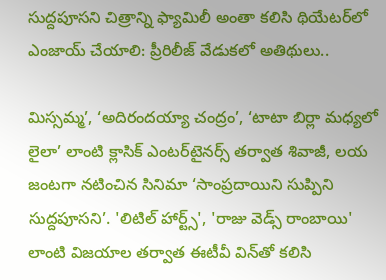సుద్దపూసని చిత్రాన్ని ఫ్యామిలీ అంతా కలిసి థియేటర్‌లో ఎంజాయ్‌ చేయాలి: ప్రీరిలీజ్‌ వేడుకలో అతిథులు..

మిస్సమ్మ’, ‘అదిరందయ్యా చంద్రం’, ‘టాటా బిర్లా మధ్యలో లైలా’ లాంటి క్లాసిక్ ఎంటర్‌టైనర్స్ తర్వాత శివాజీ, లయ జంటగా నటించిన సినిమా ‘సాంప్రదాయిని సుప్పిని సుద్దపూసని’. 'లిటిల్ హార్ట్స్', 'రాజు వెడ్స్ రాంబాయి' లాంటి విజయాల తర్వాత ఈటీవీ విన్‌తో కలిసి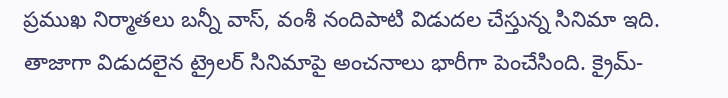ప్రముఖ నిర్మాతలు బన్నీ వాస్, వంశీ నందిపాటి విడుదల చేస్తున్న సినిమా ఇది. తాజాగా విడుదలైన ట్రైలర్ సినిమాపై అంచనాలు భారీగా పెంచేసింది. క్రైమ్-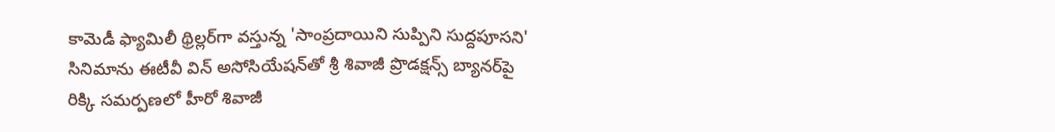కామెడీ ఫ్యామిలీ థ్రిల్లర్‌గా వస్తున్న 'సాంప్రదాయిని సుప్పిని సుద్దపూసని' సినిమాను ఈటీవీ విన్‌ అసోసియేషన్‌తో శ్రీ శివాజీ ప్రొడక్షన్స్ బ్యానర్‌పై రిక్కి సమర్పణలో హీరో శివాజీ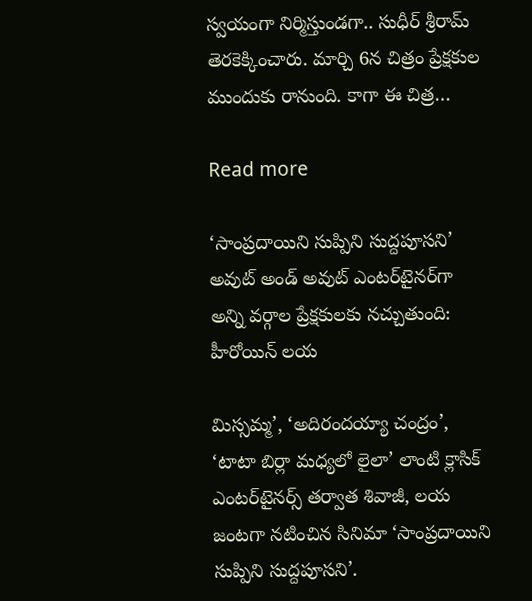స్వయంగా నిర్మిస్తుండగా.. సుధీర్ శ్రీరామ్ తెరకెక్కించారు. మార్చి 6న చిత్రం ప్రేక్షకుల ముందుకు రానుంది. కాగా ఈ చిత్ర…

Read more

‘సాంప్రదాయిని సుప్పిని సుద్దపూసని’ అవుట్‌ అండ్‌ అవుట్‌ ఎంటర్‌టైనర్‌గా అన్ని వర్గాల ప్రేక్షకులకు నచ్చుతుంది: హీరోయిన్‌ లయ

మిస్సమ్మ’, ‘అదిరందయ్యా చంద్రం’, ‘టాటా బిర్లా మధ్యలో లైలా’ లాంటి క్లాసిక్ ఎంటర్‌టైనర్స్ తర్వాత శివాజీ, లయ జంటగా నటించిన సినిమా ‘సాంప్రదాయిని సుప్పిని సుద్దపూసని’.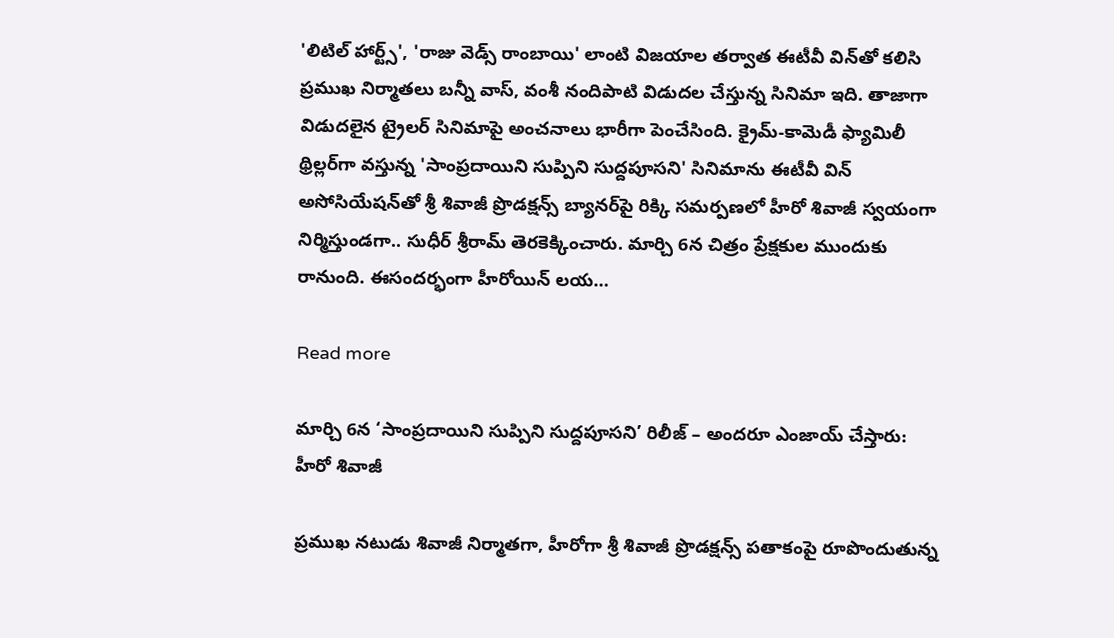'లిటిల్ హార్ట్స్', 'రాజు వెడ్స్ రాంబాయి' లాంటి విజయాల తర్వాత ఈటీవీ విన్‌తో కలిసి ప్రముఖ నిర్మాతలు బన్నీ వాస్, వంశీ నందిపాటి విడుదల చేస్తున్న సినిమా ఇది. తాజాగా విడుదలైన ట్రైలర్ సినిమాపై అంచనాలు భారీగా పెంచేసింది. క్రైమ్-కామెడీ ఫ్యామిలీ థ్రిల్లర్‌గా వస్తున్న 'సాంప్రదాయిని సుప్పిని సుద్దపూసని' సినిమాను ఈటీవీ విన్‌ అసోసియేషన్‌తో శ్రీ శివాజీ ప్రొడక్షన్స్ బ్యానర్‌పై రిక్కి సమర్పణలో హీరో శివాజీ స్వయంగా నిర్మిస్తుండగా.. సుధీర్ శ్రీరామ్ తెరకెక్కించారు. మార్చి 6న చిత్రం ప్రేక్షకుల ముందుకు రానుంది. ఈసందర్భంగా హీరోయిన్‌ లయ…

Read more

మార్చి 6న ‘సాంప్రదాయిని సుప్పిని సుద్దపూసని’ రిలీజ్ – అందరూ ఎంజాయ్ చేస్తారు: హీరో శివాజీ

ప్రముఖ నటుడు శివాజీ నిర్మాతగా, హీరోగా శ్రీ శివాజీ ప్రొడక్షన్స్ పతాకంపై రూపొందుతున్న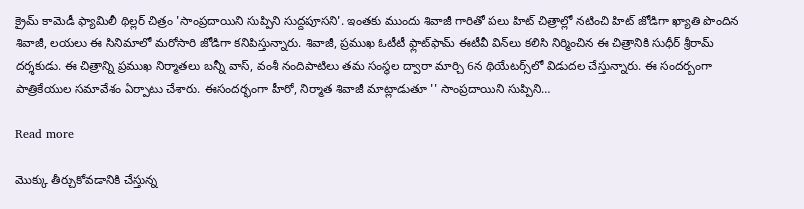క్రైమ్‌ కామెడీ ఫ్యామిలీ థిల్లర్‌ చిత్రం 'సాంప్రదాయిని సుప్పిని సుద్దపూసని'. ఇంతకు ముందు శివాజీ గారితో పలు హిట్‌ చిత్రాల్లో నటించి హిట్‌ జోడిగా ఖ్యాతి పొందిన శివాజీ, లయలు ఈ సినిమాలో మరోసారి జోడిగా కనిపిస్తున్నారు. శివాజీ, ప్రముఖ ఓటీటీ ఫ్లాట్‌ఫామ్‌ ఈటీవీ విన్‌లు కలిసి నిర్మించిన ఈ చిత్రానికి సుధీర్‌ శ్రీరామ్‌ దర్శకుడు. ఈ చిత్రాన్ని ప్రముఖ నిర్మాతలు బన్నీ వాస్‌, వంశీ నందిపాటిలు తమ సంస్థల ద్వారా మార్చి 6న థియేటర్స్‌లో విడుదల చేస్తున్నారు. ఈ సందర్బంగా పాత్రికేయుల సమావేశం ఏర్పాటు చేశారు. ఈసందర్భంగా హీరో, నిర్మాత శివాజీ మాట్లాడుతూ '' సాంప్రదాయిని సుప్పిని…

Read more

మొక్కు తీర్చుకోవడానికి చేస్తున్న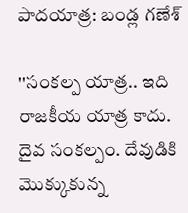పాదయాత్ర: బండ్ల గణేశ్‌

''సంకల్ప యాత్ర.. ఇది రాజకీయ యాత్ర కాదు. దైవ సంకల్పం. దేవుడికి మొక్కుకున్న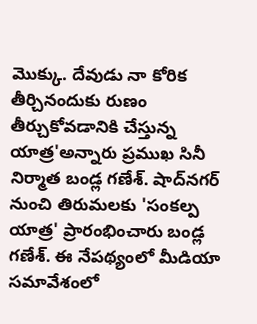మొక్కు. దేవుడు నా కోరిక తీర్చినందుకు రుణం తీర్చుకోవడానికి చేస్తున్న యాత్ర'అన్నారు ప్రముఖ సినీ నిర్మాత బండ్ల గణేశ్‌. షాద్‌నగర్‌ నుంచి తిరుమలకు 'సంకల్ప యాత్ర' ప్రారంభించారు బండ్ల గణేశ్‌. ఈ నేపథ్యంలో మీడియా సమావేశంలో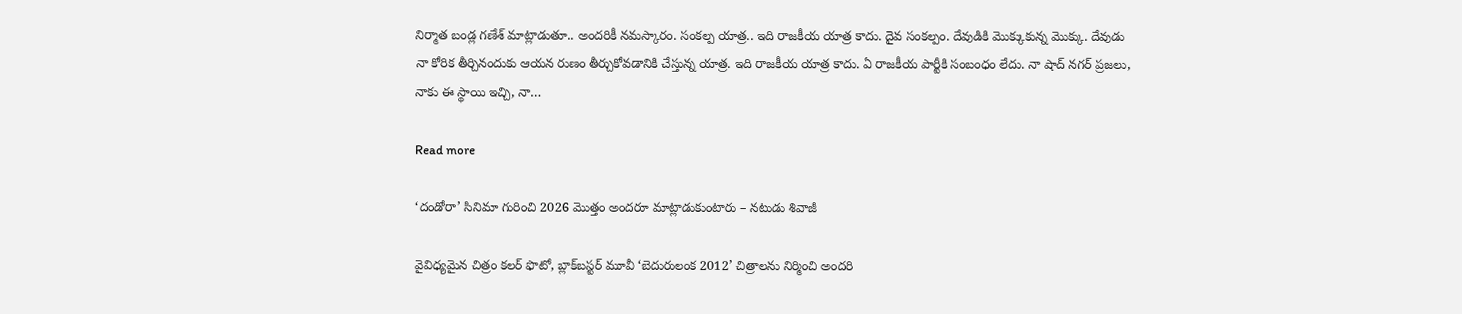నిర్మాత బండ్ల గణేశ్‌ మాట్లాడుతూ.. అందరికీ నమస్కారం. సంకల్ప యాత్ర.. ఇది రాజకీయ యాత్ర కాదు. దైవ సంకల్పం. దేవుడికి మొక్కుకున్న మొక్కు. దేవుడు నా కోరిక తీర్చినందుకు ఆయన రుణం తీర్చుకోవడానికి చేస్తున్న యాత్ర. ఇది రాజకీయ యాత్ర కాదు. ఏ రాజకీయ పార్టీకి సంబంధం లేదు. నా షాద్ నగర్ ప్రజలు, నాకు ఈ స్థాయి ఇచ్చి, నా…

Read more

‘దండోరా’ సినిమా గురించి 2026 మొత్తం అందరూ మాట్లాడుకుంటారు – నటుడు శివాజీ

వైవిధ్యమైన చిత్రం కలర్ ఫొటో, బ్లాక్‌బ‌స్ట‌ర్ మూవీ ‘బెదురులంక 2012’ చిత్రాల‌ను నిర్మించి అంద‌రి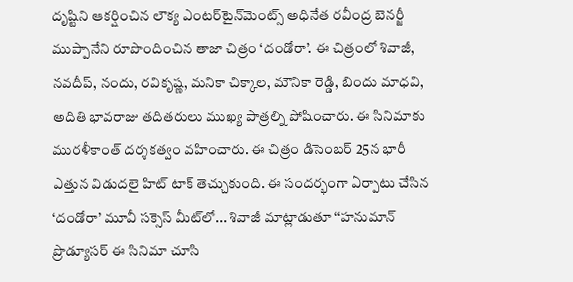దృష్టిని ఆక‌ర్షించిన‌ లౌక్య ఎంట‌ర్‌టైన్‌మెంట్స్ అధినేత ర‌వీంద్ర బెన‌ర్జీ ముప్పానేని రూపొందించిన తాజా చిత్రం ‘దండోరా’. ఈ చిత్రంలో శివాజీ, న‌వ‌దీప్‌, నందు, ర‌వికృష్ణ‌, మ‌నికా చిక్కాల‌, మౌనికా రెడ్డి, బిందు మాధ‌వి, అదితి భావ‌రాజు త‌దిత‌రులు ముఖ్య పాత్రల్ని పోషించారు. ఈ సినిమాకు మురళీకాంత్ దర్శకత్వం వహించారు. ఈ చిత్రం డిసెంబర్ 25న భారీ ఎత్తున విడుదలై హిట్ టాక్ తెచ్చుకుంది. ఈ సంద‌ర్భంగా ఏర్పాటు చేసిన ‘దండోరా’ మూవీ స‌క్సెస్ మీట్‌లో... శివాజీ మాట్లాడుతూ ‘‘హనుమాన్ ప్రొడ్యూసర్ ఈ సినిమా చూసి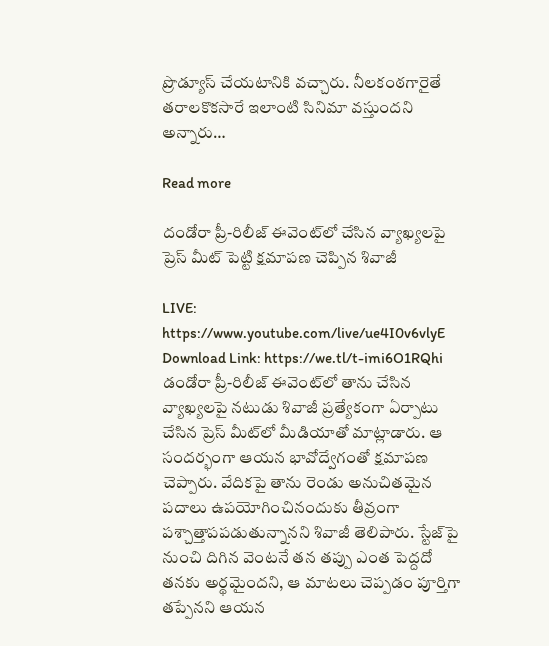ప్రొడ్యూస్ చేయ‌టానికి వ‌చ్చారు. నీల‌కంఠ‌గారైతే త‌రాల‌కొక‌సారే ఇలాంటి సినిమా వ‌స్తుంద‌ని అన్నారు…

Read more

దండోరా ప్రీ-రిలీజ్ ఈవెంట్‌లో చేసిన వ్యాఖ్యలపై ప్రెస్ మీట్ పెట్టి క్షమాపణ చెప్పిన శివాజీ

LIVE: https://www.youtube.com/live/ue4I0v6vlyE Download Link: https://we.tl/t-imi6O1RQhi డండోరా ప్రీ-రిలీజ్ ఈవెంట్‌లో తాను చేసిన వ్యాఖ్యలపై నటుడు శివాజీ ప్రత్యేకంగా ఏర్పాటు చేసిన ప్రెస్ మీట్‌లో మీడియాతో మాట్లాడారు. ఆ సందర్భంగా ఆయన భావోద్వేగంతో క్షమాపణ చెప్పారు. వేదికపై తాను రెండు అనుచితమైన పదాలు ఉపయోగించినందుకు తీవ్రంగా పశ్చాత్తాపపడుతున్నానని శివాజీ తెలిపారు. స్టేజ్‌పై నుంచి దిగిన వెంటనే తన తప్పు ఎంత పెద్దదో తనకు అర్థమైందని, ఆ మాటలు చెప్పడం పూర్తిగా తప్పేనని ఆయన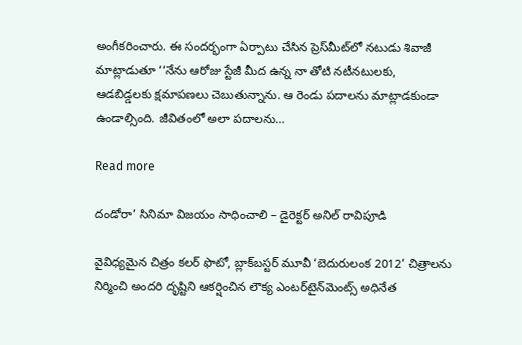అంగీక‌రించారు. ఈ సంద‌ర్భంగా ఏర్పాటు చేసిన ప్రెస్‌మీట్‌లో న‌టుడు శివాజీ మాట్లాడుతూ ‘‘నేను ఆరోజు స్టేజీ మీద ఉన్న నా తోటి న‌టీన‌టుల‌కు, ఆడ‌బిడ్డ‌ల‌కు క్ష‌మాప‌ణ‌లు చెబుతున్నాను. ఆ రెండు ప‌దాల‌ను మాట్లాడకుండా ఉండాల్సింది. జీవితంలో అలా ప‌దాల‌ను…

Read more

దండోరా’ సినిమా విజయం సాధించాలి – డైరెక్టర్ అనిల్ రావిపూడి

వైవిధ్యమైన చిత్రం కలర్ ఫొటో, బ్లాక్‌బ‌స్ట‌ర్ మూవీ ‘బెదురులంక 2012’ చిత్రాల‌ను నిర్మించి అంద‌రి దృష్టిని ఆక‌ర్షించిన‌ లౌక్య ఎంట‌ర్‌టైన్‌మెంట్స్ అధినేత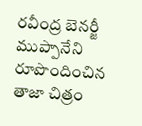ర‌వీంద్ర బెన‌ర్జీ ముప్పానేని రూపొందించిన తాజా చిత్రం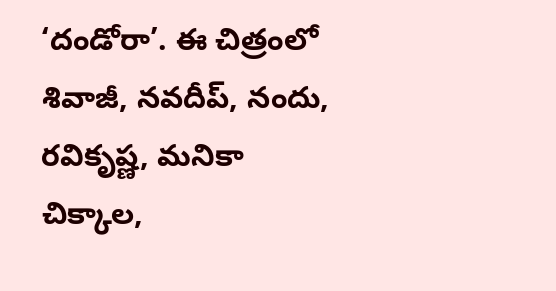‘దండోరా’. ఈ చిత్రంలో శివాజీ, న‌వ‌దీప్‌, నందు, ర‌వికృష్ణ‌, మ‌నికా చిక్కాల‌,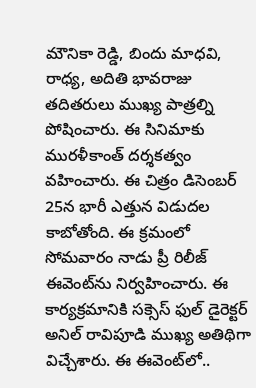మౌనికా రెడ్డి, బిందు మాధ‌వి, రాధ్య‌, అదితి భావ‌రాజు త‌దిత‌రులు ముఖ్య పాత్రల్ని పోషించారు. ఈ సినిమాకు మురళీకాంత్ దర్శకత్వం వహించారు. ఈ చిత్రం డిసెంబర్ 25న భారీ ఎత్తున విడుదల కాబోతోంది. ఈ క్రమంలో సోమవారం నాడు ప్రీ రిలీజ్ ఈవెంట్‌ను నిర్వహించారు. ఈ కార్యక్రమానికి సక్సెస్ ఫుల్ డైరెక్టర్ అనిల్ రావిపూడి ముఖ్య అతిథిగా విచ్చేశారు. ఈ ఈవెంట్‌లో..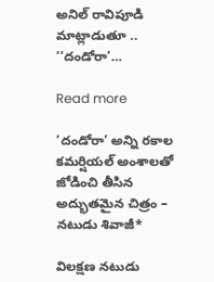అనిల్ రావిపూడి మాట్లాడుతూ .. ‘‘దండోరా’…

Read more

‘దండోరా’ అన్ని రకాల కమర్షియల్ అంశాలతో జోడించి తీసిన అద్భుతమైన చిత్రం – నటుడు శివాజీ*

విలక్షణ నటుడు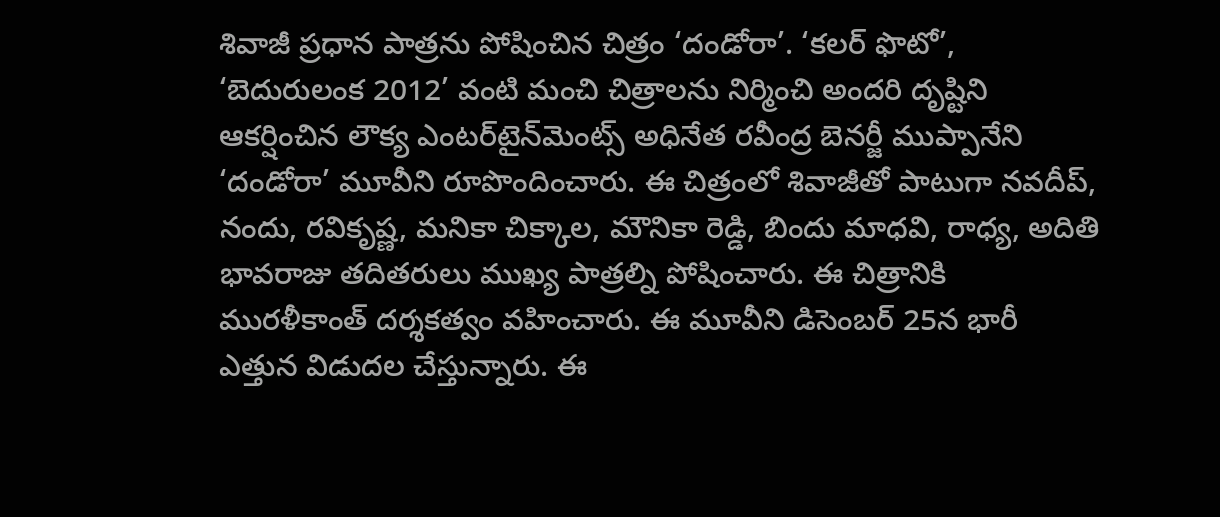శివాజీ ప్రధాన పాత్రను పోషించిన చిత్రం ‘దండోరా’. ‘కలర్ ఫొటో’, ‘బెదురులంక 2012’ వంటి మంచి చిత్రాల‌ను నిర్మించి అంద‌రి దృష్టిని ఆక‌ర్షించిన‌ లౌక్య ఎంట‌ర్‌టైన్‌మెంట్స్ అధినేత ర‌వీంద్ర బెన‌ర్జీ ముప్పానేని ‘దండోరా’ మూవీని రూపొందించారు. ఈ చిత్రంలో శివాజీతో పాటుగా న‌వ‌దీప్‌, నందు, ర‌వికృష్ణ‌, మ‌నికా చిక్కాల‌, మౌనికా రెడ్డి, బిందు మాధ‌వి, రాధ్య‌, అదితి భావ‌రాజు త‌దిత‌రులు ముఖ్య పాత్రల్ని పోషించారు. ఈ చిత్రానికి మురళీకాంత్ దర్శకత్వం వహించారు. ఈ మూవీని డిసెంబర్ 25న భారీ ఎత్తున విడుదల చేస్తున్నారు. ఈ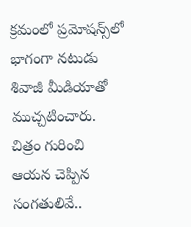క్రమంలో ప్రమోషన్స్‌లో భాగంగా నటుడు శివాజీ మీడియాతో ముచ్చటించారు. చిత్రం గురించి ఆయన చెప్పిన సంగతులివే..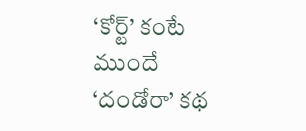‘కోర్ట్’ కంటే ముందే ‘దండోరా’ కథ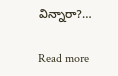విన్నారా?…

Read more